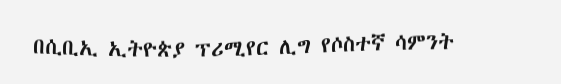በሲቢኢ ኢትዮጵያ ፕሪሚየር ሊግ የሶስተኛ ሳምንት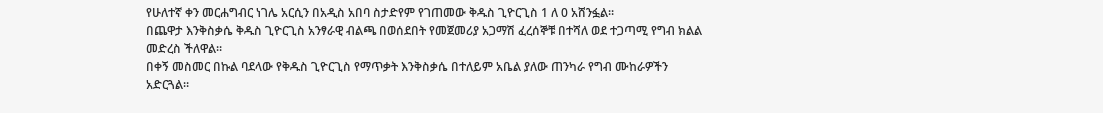የሁለተኛ ቀን መርሐግብር ነገሌ አርሲን በአዲስ አበባ ስታድየም የገጠመው ቅዱስ ጊዮርጊስ 1 ለ 0 አሸንፏል።
በጨዋታ እንቅስቃሴ ቅዱስ ጊዮርጊስ አንፃራዊ ብልጫ በወሰደበት የመጀመሪያ አጋማሽ ፈረሰኞቹ በተሻለ ወደ ተጋጣሚ የግብ ክልል መድረስ ችለዋል።
በቀኝ መስመር በኩል ባደላው የቅዱስ ጊዮርጊስ የማጥቃት እንቅስቃሴ በተለይም አቤል ያለው ጠንካራ የግብ ሙከራዎችን አድርጓል።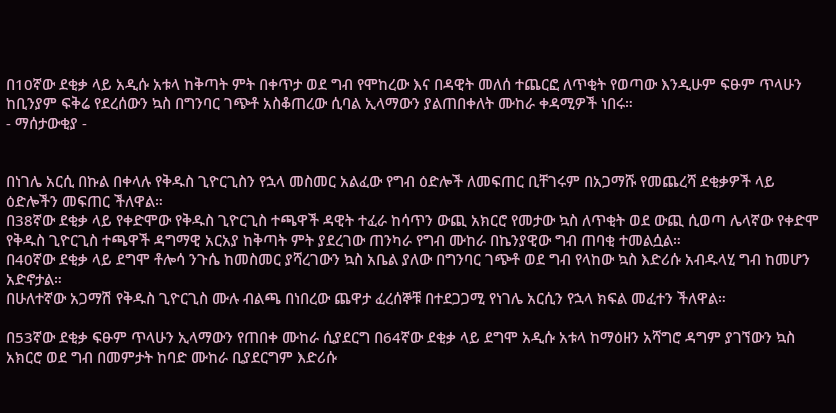በ10ኛው ደቂቃ ላይ አዲሱ አቱላ ከቅጣት ምት በቀጥታ ወደ ግብ የሞከረው እና በዳዊት መለሰ ተጨርፎ ለጥቂት የወጣው እንዲሁም ፍፁም ጥላሁን ከቢንያም ፍቅሬ የደረሰውን ኳስ በግንባር ገጭቶ አስቆጠረው ሲባል ኢላማውን ያልጠበቀለት ሙከራ ቀዳሚዎች ነበሩ።
- ማሰታውቂያ -


በነገሌ አርሲ በኩል በቀላሉ የቅዱስ ጊዮርጊስን የኋላ መስመር አልፈው የግብ ዕድሎች ለመፍጠር ቢቸገሩም በአጋማሹ የመጨረሻ ደቂቃዎች ላይ ዕድሎችን መፍጠር ችለዋል።
በ38ኛው ደቂቃ ላይ የቀድሞው የቅዱስ ጊዮርጊስ ተጫዋች ዳዊት ተፈራ ከሳጥን ውጪ አክርሮ የመታው ኳስ ለጥቂት ወደ ውጪ ሲወጣ ሌላኛው የቀድሞ የቅዱስ ጊዮርጊስ ተጫዋች ዳግማዊ አርአያ ከቅጣት ምት ያደረገው ጠንካራ የግብ ሙከራ በኬንያዊው ግብ ጠባቂ ተመልሷል።
በ40ኛው ደቂቃ ላይ ደግሞ ቶሎሳ ንጉሴ ከመስመር ያሻረገውን ኳስ አቤል ያለው በግንባር ገጭቶ ወደ ግብ የላከው ኳስ እድሪሱ አብዱላሂ ግብ ከመሆን አድኖታል።
በሁለተኛው አጋማሽ የቅዱስ ጊዮርጊስ ሙሉ ብልጫ በነበረው ጨዋታ ፈረሰኞቹ በተደጋጋሚ የነገሌ አርሲን የኋላ ክፍል መፈተን ችለዋል።

በ53ኛው ደቂቃ ፍፁም ጥላሁን ኢላማውን የጠበቀ ሙከራ ሲያደርግ በ64ኛው ደቂቃ ላይ ደግሞ አዲሱ አቱላ ከማዕዘን አሻግሮ ዳግም ያገኘውን ኳስ አክርሮ ወደ ግብ በመምታት ከባድ ሙከራ ቢያደርግም እድሪሱ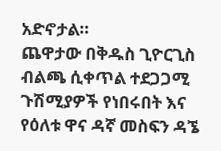አድኖታል።
ጨዋታው በቅዱስ ጊዮርጊስ ብልጫ ሲቀጥል ተደጋጋሚ ጉሽሚያዎች የነበሩበት እና የዕለቱ ዋና ዳኛ መስፍን ዳኜ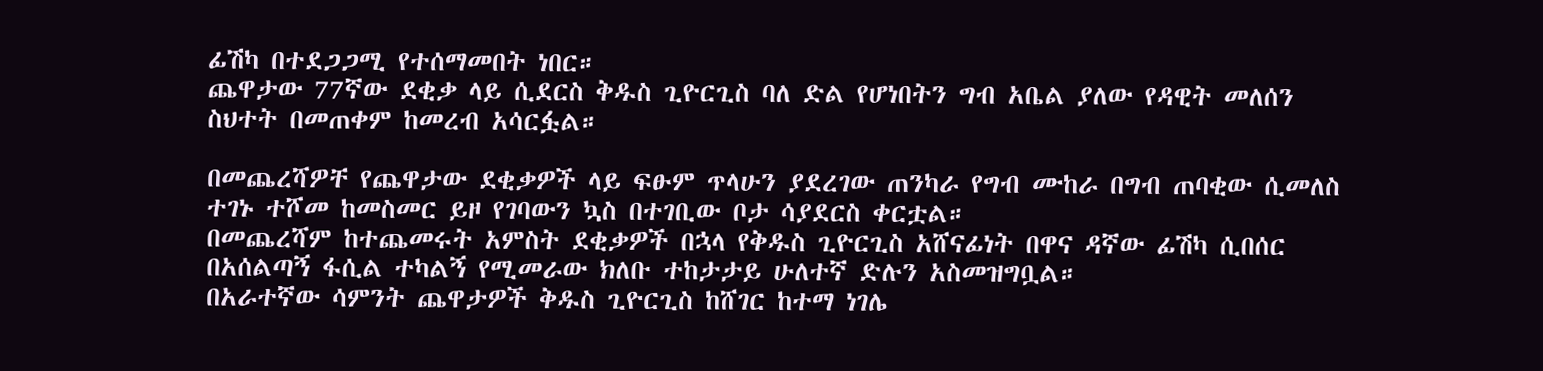ፊሽካ በተደጋጋሚ የተሰማመበት ነበር።
ጨዋታው 77ኛው ደቂቃ ላይ ሲደርስ ቅዱስ ጊዮርጊስ ባለ ድል የሆነበትን ግብ አቤል ያለው የዳዊት መለሰን ስህተት በመጠቀም ከመረብ አሳርፏል።

በመጨረሻዎቸ የጨዋታው ደቂቃዎች ላይ ፍፁም ጥላሁን ያደረገው ጠንካራ የግብ ሙከራ በግብ ጠባቂው ሲመለስ ተገኑ ተሾመ ከመስመር ይዞ የገባውን ኳስ በተገቢው ቦታ ሳያደርስ ቀርቷል።
በመጨረሻም ከተጨመሩት አምስት ደቂቃዎች በኋላ የቅዱስ ጊዮርጊስ አሸናፊነት በዋና ዳኛው ፊሽካ ሲበሰር በአሰልጣኝ ፋሲል ተካልኝ የሚመራው ክለቡ ተከታታይ ሁለተኛ ድሉን አስመዝግቧል።
በአራተኛው ሳምንት ጨዋታዎች ቅዱስ ጊዮርጊስ ከሸገር ከተማ ነገሌ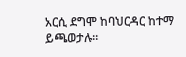አርሲ ደግሞ ከባህርዳር ከተማ ይጫወታሉ።